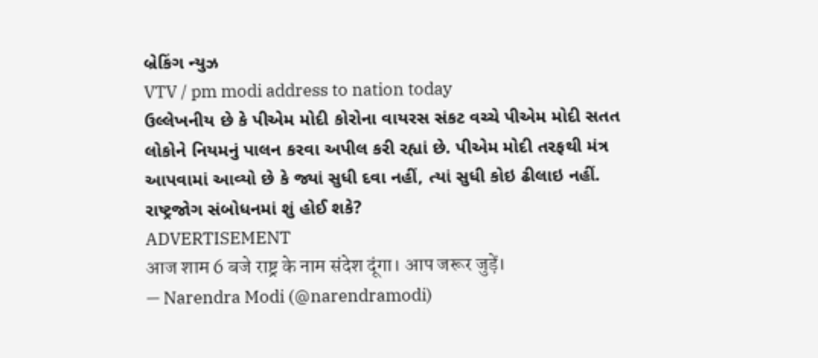બ્રેકિંગ ન્યુઝ
VTV / pm modi address to nation today
ઉલ્લેખનીય છે કે પીએમ મોદી કોરોના વાયરસ સંકટ વચ્ચે પીએમ મોદી સતત લોકોને નિયમનું પાલન કરવા અપીલ કરી રહ્યાં છે. પીએમ મોદી તરફથી મંત્ર આપવામાં આવ્યો છે કે જ્યાં સુધી દવા નહીં, ત્યાં સુધી કોઇ ઢીલાઇ નહીં.
રાષ્ટ્રજોગ સંબોધનમાં શું હોઈ શકે?
ADVERTISEMENT
आज शाम 6 बजे राष्ट्र के नाम संदेश दूंगा। आप जरूर जुड़ें।
— Narendra Modi (@narendramodi)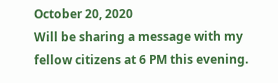October 20, 2020
Will be sharing a message with my fellow citizens at 6 PM this evening.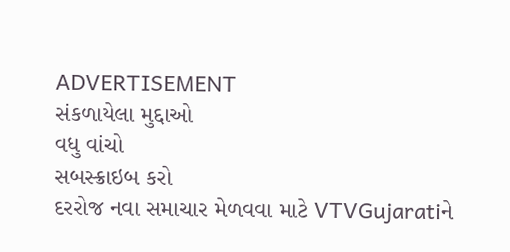ADVERTISEMENT
સંકળાયેલા મુદ્દાઓ
વધુ વાંચો
સબસ્ક્રાઇબ કરો
દરરોજ નવા સમાચાર મેળવવા માટે VTVGujaratiને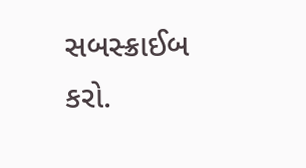સબસ્ક્રાઈબ કરો.